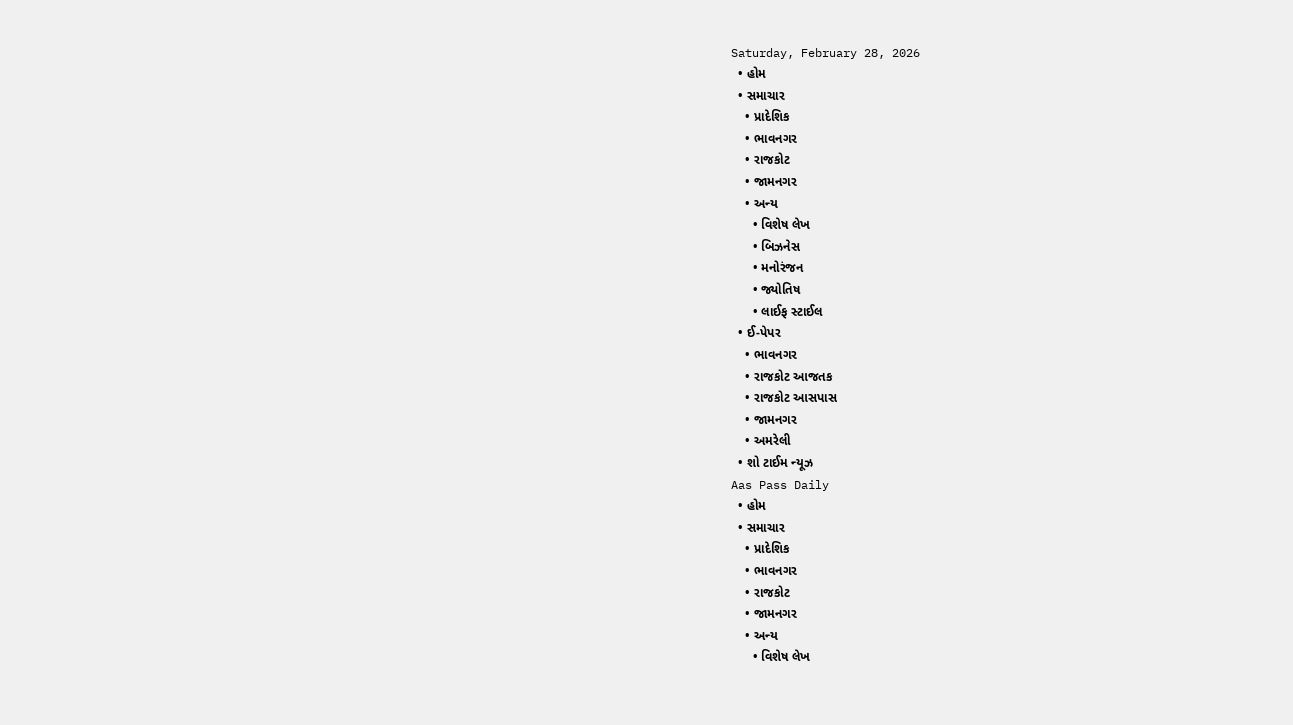Saturday, February 28, 2026
  • હોમ
  • સમાચાર
    • પ્રાદેશિક
    • ભાવનગર
    • રાજકોટ
    • જામનગર
    • અન્ય
      • વિશેષ લેખ
      • બિઝનેસ
      • મનોરંજન
      • જ્યોતિષ
      • લાઈફ સ્ટાઈલ
  • ઈ-પેપર
    • ભાવનગર
    • રાજકોટ આજતક
    • રાજકોટ આસપાસ
    • જામનગર
    • અમરેલી
  • શો ટાઈમ ન્યૂઝ
Aas Pass Daily
  • હોમ
  • સમાચાર
    • પ્રાદેશિક
    • ભાવનગર
    • રાજકોટ
    • જામનગર
    • અન્ય
      • વિશેષ લેખ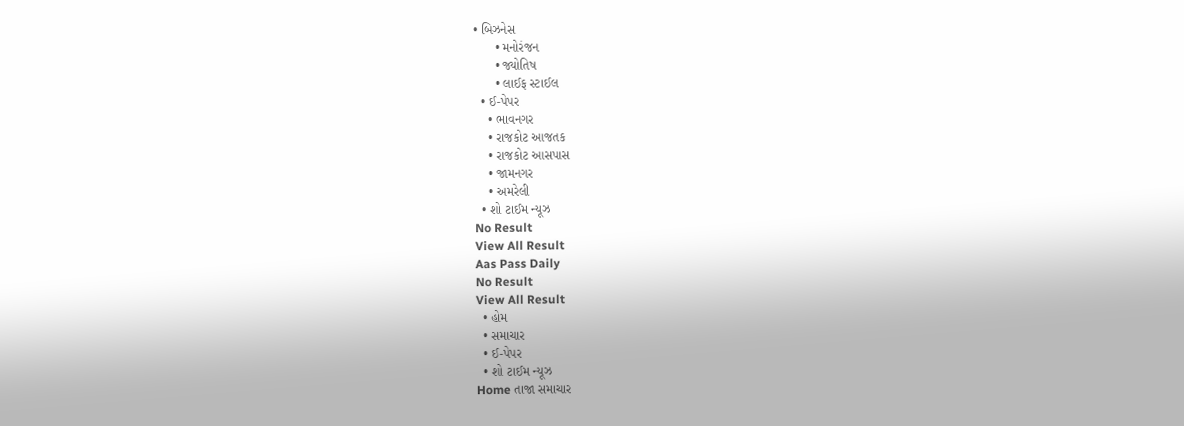• બિઝનેસ
      • મનોરંજન
      • જ્યોતિષ
      • લાઈફ સ્ટાઈલ
  • ઈ-પેપર
    • ભાવનગર
    • રાજકોટ આજતક
    • રાજકોટ આસપાસ
    • જામનગર
    • અમરેલી
  • શો ટાઈમ ન્યૂઝ
No Result
View All Result
Aas Pass Daily
No Result
View All Result
  • હોમ
  • સમાચાર
  • ઈ-પેપર
  • શો ટાઈમ ન્યૂઝ
Home તાજા સમાચાર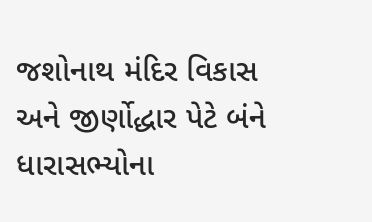જશોનાથ મંદિર વિકાસ અને જીર્ણોદ્ધાર પેટે બંને ધારાસભ્યોના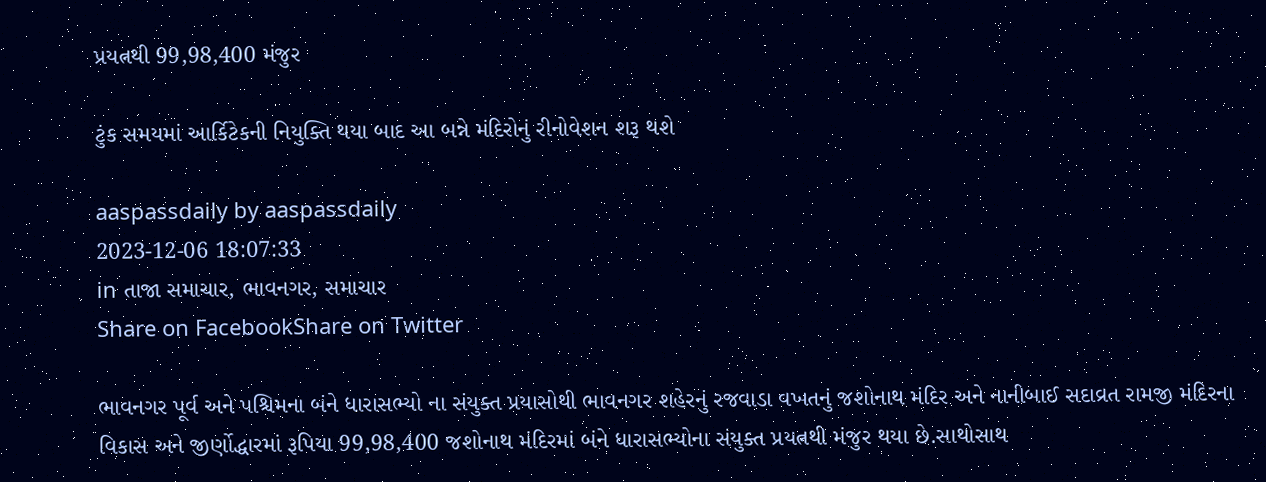પ્રયત્નથી 99,98,400 મંજુર

ટુંક સમયમાં આર્કિટેકની નિયુક્તિ થયા બાદ આ બન્ને મંદિરોનું રીનોવેશન શરૂ થશે

aaspassdaily by aaspassdaily
2023-12-06 18:07:33
in તાજા સમાચાર, ભાવનગર, સમાચાર
Share on FacebookShare on Twitter

ભાવનગર પૂર્વ અને પશ્ચિમના બંને ધારાસભ્યો ના સંયુક્ત પ્રયાસોથી ભાવનગર શહેરનું રજવાડા વખતનું જશોનાથ મંદિર અને નાનીબાઈ સદાવ્રત રામજી મંદિરના વિકાસ અને જીર્ણોદ્ધારમાં રૂપિયા 99,98,400 જશોનાથ મંદિરમાં બંને ધારાસભ્યોના સંયુક્ત પ્રયત્નથી મંજુર થયા છે.સાથોસાથ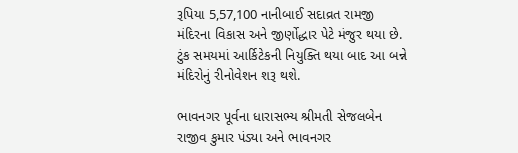રૂપિયા 5,57,100 નાનીબાઈ સદાવ્રત રામજી મંદિરના વિકાસ અને જીર્ણોદ્ધાર પેટે મંજુર થયા છે. ટુંક સમયમાં આર્કિટેકની નિયુક્તિ થયા બાદ આ બન્ને મંદિરોનું રીનોવેશન શરૂ થશે.

ભાવનગર પૂર્વના ધારાસભ્ય શ્રીમતી સેજલબેન રાજીવ કુમાર પંડ્યા અને ભાવનગર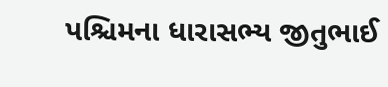પશ્ચિમના ધારાસભ્ય જીતુભાઈ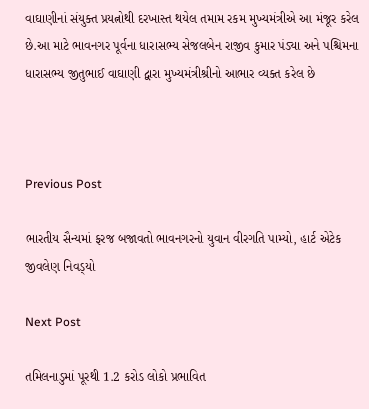વાઘાણીનાં સંયુક્ત પ્રયત્નોથી દરખાસ્ત થયેલ તમામ રકમ મુખ્યમંત્રીએ આ મંજૂર કરેલ છે.આ માટે ભાવનગર પૂર્વના ધારાસભ્ય સેજલબેન રાજીવ કુમાર પંડ્યા અને પશ્ચિમના ધારાસભ્ય જીતુભાઈ વાઘાણી દ્વારા મુખ્યમંત્રીશ્રીનો આભાર વ્યક્ત કરેલ છે



Previous Post

ભારતીય સૈન્યમાં ફરજ બજાવતો ભાવનગરનો યુવાન વીરગતિ પામ્યો, હાર્ટ એટેક જીવલેણ નિવડ્‌યો

Next Post

તમિલનાડુમાં પૂરથી 1.2 કરોડ લોકો પ્રભાવિત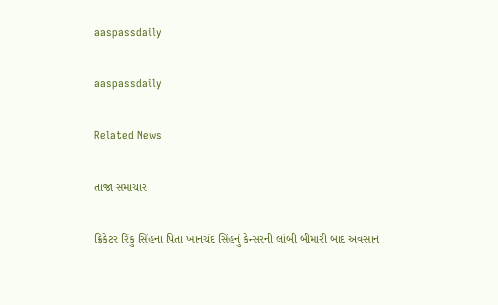aaspassdaily

aaspassdaily

Related News

તાજા સમાચાર

ક્રિકેટર રિંકુ સિંહના પિતા ખાનચંદ સિંહનું કેન્સરની લાંબી બીમારી બાદ અવસાન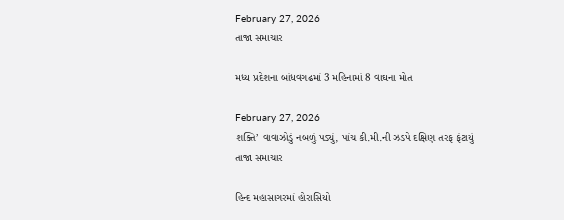February 27, 2026
તાજા સમાચાર

મધ્ય પ્રદેશના બાંધવગઢમાં 3 મહિનામાં 8 વાઘના મોત

February 27, 2026
શક્તિ’ વાવાઝોડું નબળું પડ્યું, પાંચ કી.મી.ની ઝડપે દક્ષિણ તરફ ફંટાયું
તાજા સમાચાર

હિન્દ મહાસાગરમાં હોરાસિયો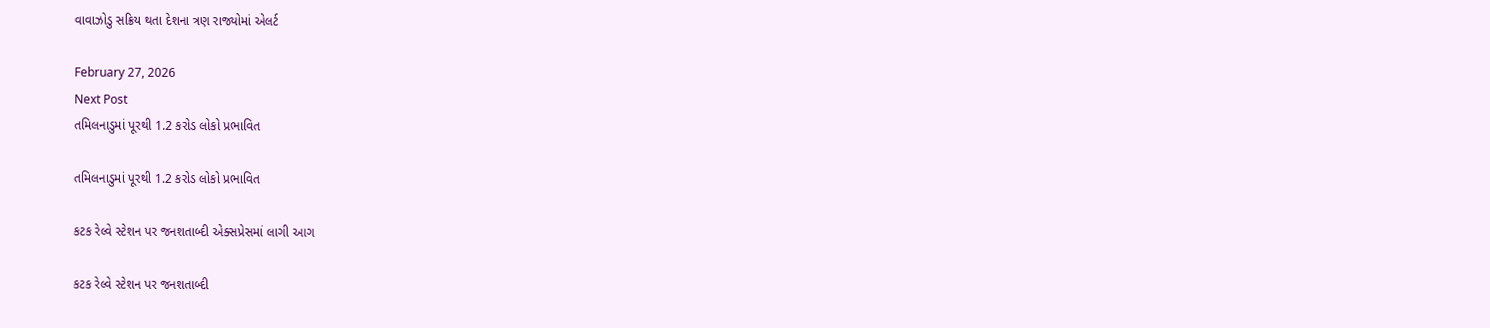વાવાઝોડુ સક્રિય થતા દેશના ત્રણ રાજ્યોમાં એલર્ટ

February 27, 2026
Next Post
તમિલનાડુમાં પૂરથી 1.2 કરોડ લોકો પ્રભાવિત

તમિલનાડુમાં પૂરથી 1.2 કરોડ લોકો પ્રભાવિત

કટક રેલ્વે સ્ટેશન પર જનશતાબ્દી એક્સપ્રેસમાં લાગી આગ

કટક રેલ્વે સ્ટેશન પર જનશતાબ્દી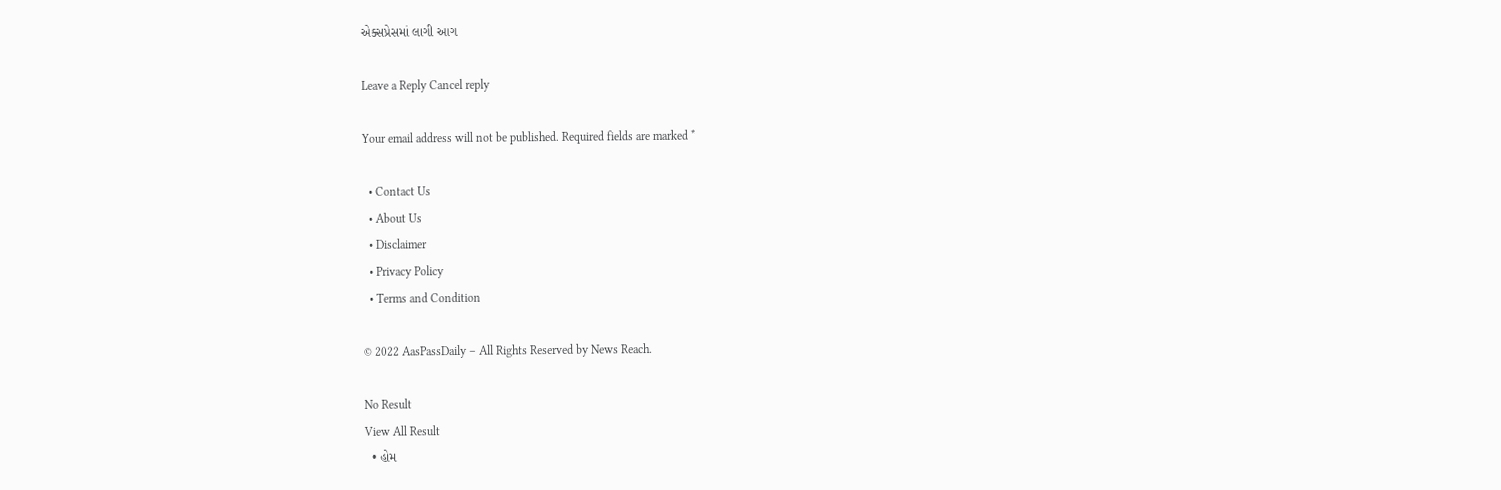એક્સપ્રેસમાં લાગી આગ

Leave a Reply Cancel reply

Your email address will not be published. Required fields are marked *

  • Contact Us
  • About Us
  • Disclaimer
  • Privacy Policy
  • Terms and Condition

© 2022 AasPassDaily – All Rights Reserved by News Reach.

No Result
View All Result
  • હોમ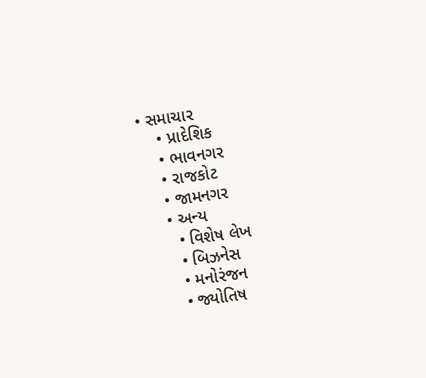• સમાચાર
    • પ્રાદેશિક
    • ભાવનગર
    • રાજકોટ
    • જામનગર
    • અન્ય
      • વિશેષ લેખ
      • બિઝનેસ
      • મનોરંજન
      • જ્યોતિષ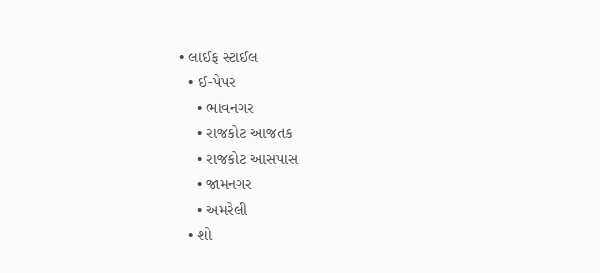• લાઈફ સ્ટાઈલ
  • ઈ-પેપર
    • ભાવનગર
    • રાજકોટ આજતક
    • રાજકોટ આસપાસ
    • જામનગર
    • અમરેલી
  • શો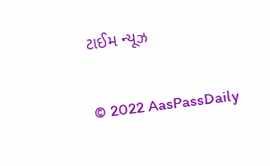ટાઈમ ન્યૂઝ

© 2022 AasPassDaily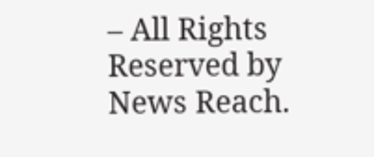– All Rights Reserved by News Reach.